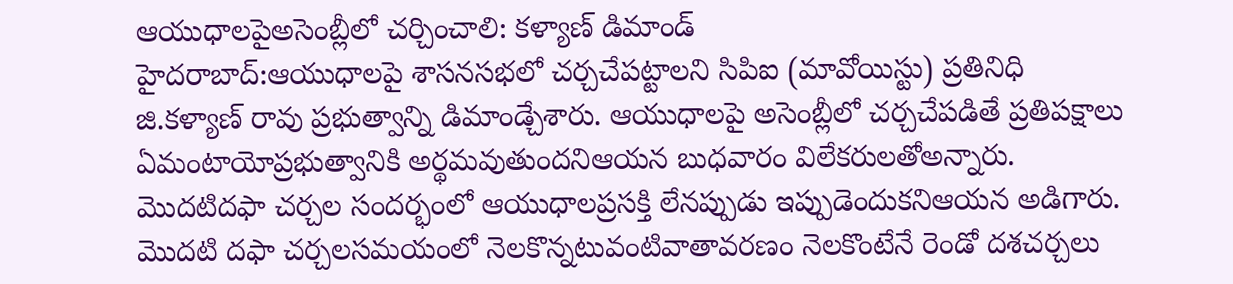ఆయుధాలపైఅసెంబ్లీలో చర్చించాలి: కళ్యాణ్ డిమాండ్
హైదరాబాద్:ఆయుధాలపై శాసనసభలో చర్చచేపట్టాలని సిపిఐ (మావోయిస్టు) ప్రతినిధి జి.కళ్యాణ్ రావు ప్రభుత్వాన్ని డిమాండ్చేశారు. ఆయుధాలపై అసెంబ్లీలో చర్చచేపడితే ప్రతిపక్షాలు ఏమంటాయోప్రభుత్వానికి అర్థమవుతుందనిఆయన బుధవారం విలేకరులతోఅన్నారు.
మొదటిదఫా చర్చల సందర్భంలో ఆయుధాలప్రసక్తి లేనప్పుడు ఇప్పుడెందుకనిఆయన అడిగారు. మొదటి దఫా చర్చలసమయంలో నెలకొన్నటువంటివాతావరణం నెలకొంటేనే రెండో దశచర్చలు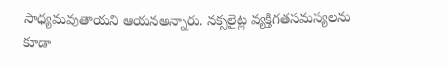సాధ్యమవుతాయని ఆయనఅన్నారు. నక్సలైట్ల వ్యక్తిగతసమస్యలను కూడా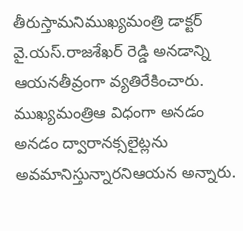తీరుస్తామనిముఖ్యమంత్రి డాక్టర్ వై.యస్.రాజశేఖర్ రెడ్డి అనడాన్ని ఆయనతీవ్రంగా వ్యతిరేకించారు. ముఖ్యమంత్రిఆ విధంగా అనడం అనడం ద్వారానక్సలైట్లను అవమానిస్తున్నారనిఆయన అన్నారు.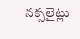నక్సలైట్లు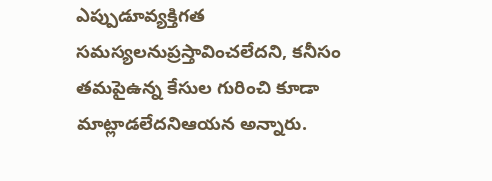ఎప్పుడూవ్యక్తిగత సమస్యలనుప్రస్తావించలేదని, కనీసం తమపైఉన్న కేసుల గురించి కూడా మాట్లాడలేదనిఆయన అన్నారు.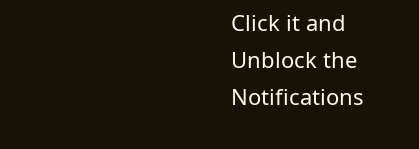Click it and Unblock the Notifications